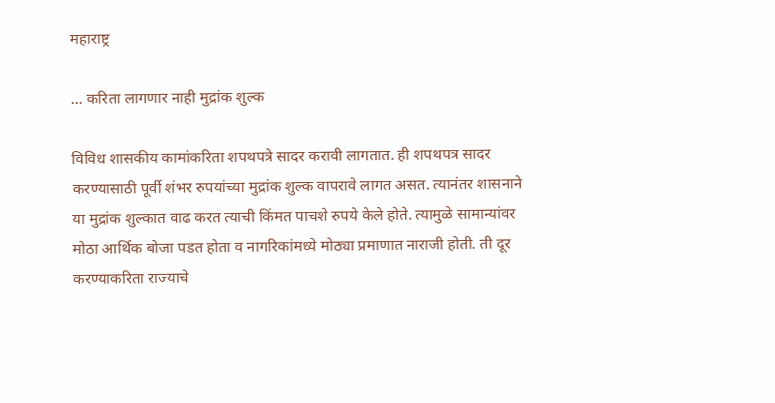महाराष्ट्र

… करिता लागणार नाही मुद्रांक शुल्क

विविध शासकीय कामांकरिता शपथपत्रे सादर करावी लागतात. ही शपथपत्र सादर करण्यासाठी पूर्वी शंभर रुपयांच्या मुद्रांक शुल्क वापरावे लागत असत. त्यानंतर शासनाने या मुद्रांक शुल्कात वाढ करत त्याची किंमत पाचशे रुपये केले होते. त्यामुळे सामान्यांवर मोठा आर्थिक बोजा पडत होता व नागरिकांमध्ये मोठ्या प्रमाणात नाराजी होती. ती दूर करण्याकरिता राज्याचे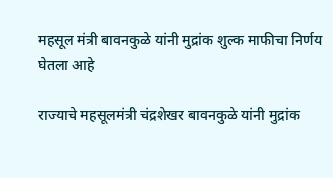महसूल मंत्री बावनकुळे यांनी मुद्रांक शुल्क माफीचा निर्णय घेतला आहे

राज्याचे महसूलमंत्री चंद्रशेखर बावनकुळे यांनी मुद्रांक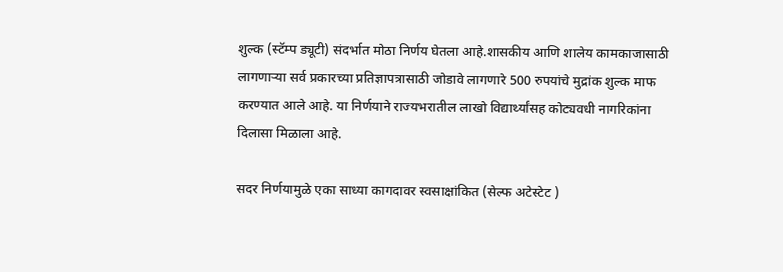शुल्क (स्टॅम्प ड्यूटी) संदर्भात मोठा निर्णय घेतला आहे.शासकीय आणि शालेय कामकाजासाठी लागणाऱ्या सर्व प्रकारच्या प्रतिज्ञापत्रासाठी जोडावे लागणारे 500 रुपयांचे मुद्रांक शुल्क माफ करण्यात आले आहे. या निर्णयाने राज्यभरातील लाखो विद्यार्थ्यांसह कोट्यवधी नागरिकांना दिलासा मिळाला आहे.

सदर निर्णयामुळे एका साध्या कागदावर स्वसाक्षांकित (सेल्फ अटेस्टेट )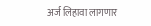अर्ज लिहावा लागणार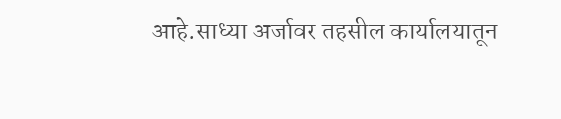आहे.साध्या अर्जावर तहसील कार्यालयातून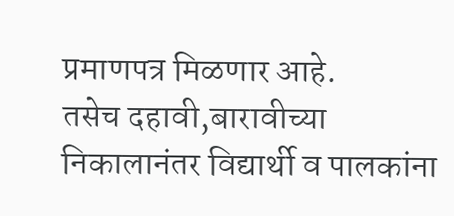प्रमाणपत्र मिळणार आहे.
तसेच दहावी,बारावीच्या निकालानंतर विद्यार्थी व पालकांना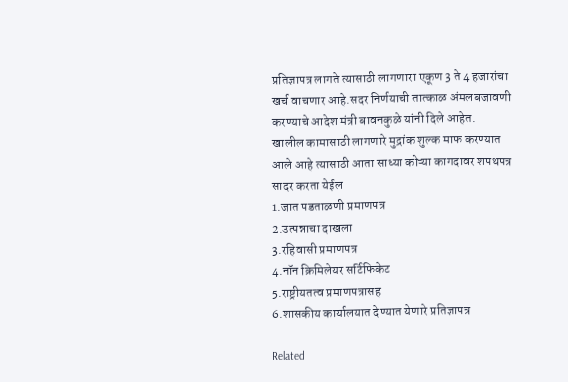प्रतिज्ञापत्र लागते त्यासाठी लागणारा एकूण 3 ते 4 हजारांचा खर्च वाचणार आहे.सदर निर्णयाची तात्काळ अंमलबजावणी करण्याचे आदेश मंत्री बावनकुळे यांनी दिले आहेत.
खालील कामासाठी लागणारे मुद्रांक शुल्क माफ करण्यात आले आहे त्यासाठी आता साध्या कोऱ्या कागदावर शपथपत्र सादर करता येईल
1.जात पडताळणी प्रमाणपत्र
2.उत्पन्नाचा दाखला
3.रहिवासी प्रमाणपत्र
4.नॉन क्रिमिलेयर सर्टिफिकेट
5.राष्ट्रीयतत्व प्रमाणपत्रासह
6.शासकीय कार्यालयात देण्यात येणारे प्रतिज्ञापत्र

Related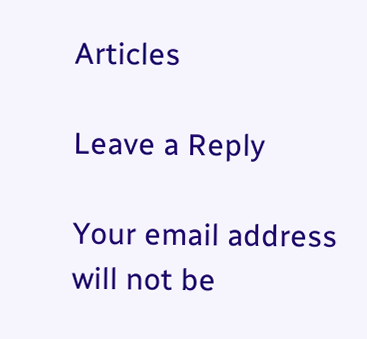Articles

Leave a Reply

Your email address will not be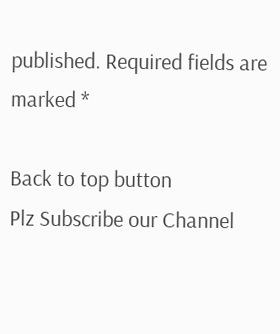published. Required fields are marked *

Back to top button
Plz Subscribe our Channel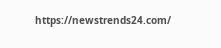https://newstrends24.com/